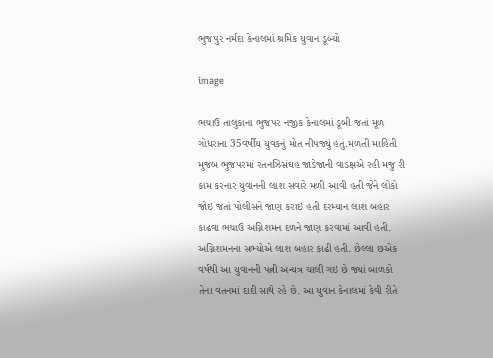ભુજપુર નર્મદા કેનાલમાં શ્રમિક યુવાન ડૂબ્યો

image

ભચાઉ તાલુકાના ભુજપર નજીક કેનાલમાં ડૂબી જતાં મૂળ ગોધરાના 35વર્ષીય યુવકનું મોત નીપજ્યું હતું.મળતી માહિતી મુજબ ભુજપરમાં રતનઝિસંઘહ જાડેજાની વાડક્ષએ રહી મજુ રી કામ કરનાર યુવાનની લાશ સવારે મળી આવી હતી જેને લોકો જોઇ જતાં પોલીસને જાણ કરાઇ હતી દરમ્યાન લાશ બહાર કાઢવા ભચાઉ અગ્નિશમન દળને જાણ કરવામાં આવી હતી. અગ્નિશમનના સભ્યોએ લાશ બહાર કાઢી હતી. છેલ્લા છએક વર્ષથી આ યુવાનની પત્ની અન્યત્ર ચાલી ગઇ છે જ્યાં બાળકો તેના વતનમાં દાદી સાથે રહે છે. આ યુવાન કેનાલમાં કેવી રીતે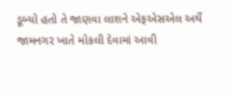ડૂબ્યો હતો તે જાણવા લાશને એફએસએલ અર્થે જામનગર ખાતે મોકલી દેવામાં આવી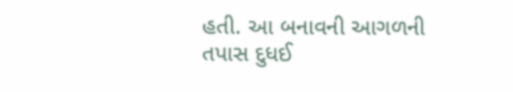હતી. આ બનાવની આગળની તપાસ દુધઈ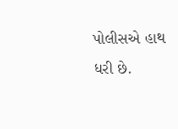પોલીસએ હાથ ધરી છે.